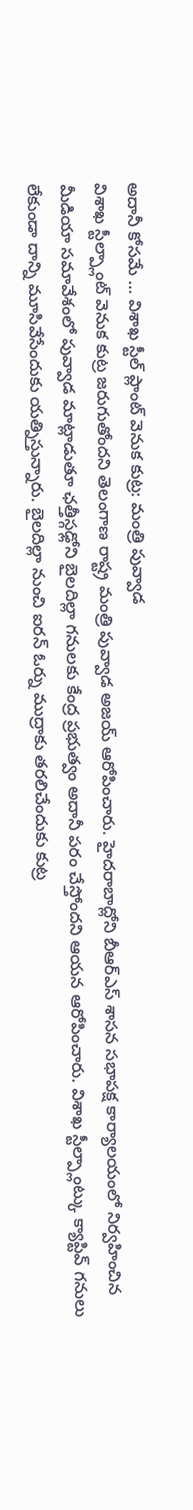అదానీ కోసమే … విశాఖ స్టీల్ ప్లాంట్ వెనుక కుట్ర: మంత్రి పువ్వాడ
విశాఖ స్టీల్ప్లాంట్ వెనుక కుట్ర జరుగుతోందని తెలంగాణ రాష్ట్ర మంత్రి పువ్వాడ అజయ్ ఆరోపించారు. హైదరాబాద్లోని బీఆర్ఎస్ శాసన సభాపక్ష కార్యాలయంలో నిర్వహించిన మీడియా సమావేశంలో పువ్వాడ మాట్లాడుతూ ఛత్తీస్గఢ్లోని బైలదిల్లా గనులకు కేంద్ర ప్రభుత్వం అదానీ పరం చేస్తోందని ఆయన ఆరోపించారు. విశాఖ స్టీల్ప్లాంట్కు క్యాప్టివ్ గనులు లేకుండా దాన్ని మూసివేసేందుకు యత్నిస్తున్నారు. బైలదిల్లా నుంచి ఐరన్ ఓర్ను ముద్రాకు తరలిచేందుకు కుట్ర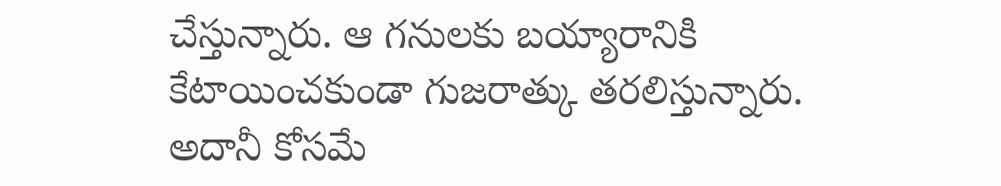చేస్తున్నారు. ఆ గనులకు బయ్యారానికి కేటాయించకుండా గుజరాత్కు తరలిస్తున్నారు. అదానీ కోసమే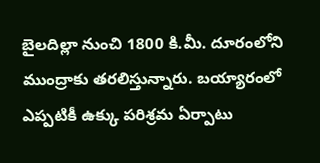బైలదిల్లా నుంచి 1800 కి.మీ. దూరంలోని ముంద్రాకు తరలిస్తున్నారు. బయ్యారంలో ఎప్పటికీ ఉక్కు పరిశ్రమ ఏర్పాటు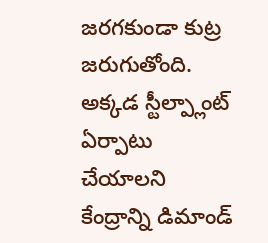జరగకుండా కుట్ర జరుగుతోంది. అక్కడ స్టీల్ప్లాంట్ ఏర్పాటు చేయాలని కేంద్రాన్ని డిమాండ్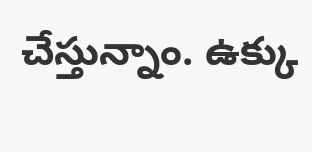చేస్తున్నాం. ఉక్కు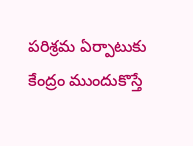పరిశ్రమ ఏర్పాటుకు కేంద్రం ముందుకొస్తే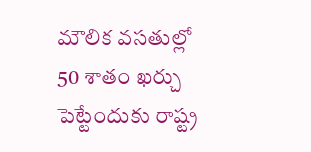మౌలిక వసతుల్లో 50 శాతం ఖర్చు పెట్టేందుకు రాష్ట్ర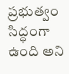ప్రభుత్వం సిద్ధంగా ఉంది అని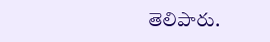తెలిపారు.